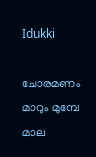Idukki

ചോരമണം മാറും മുമ്പേ മാല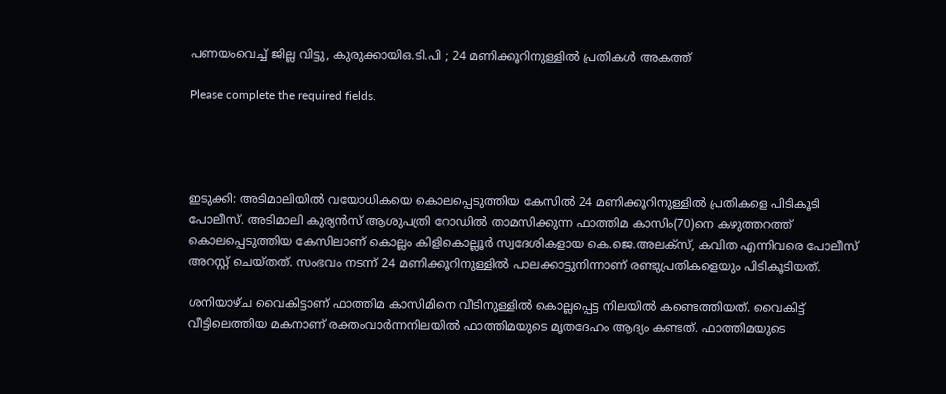പണയംവെച്ച് ജില്ല വിട്ടു, കുരുക്കായിഒ.ടി.പി ; 24 മണിക്കൂറിനുള്ളിൽ പ്രതികൾ അകത്ത്

Please complete the required fields.




ഇടുക്കി: അടിമാലിയില്‍ വയോധികയെ കൊലപ്പെടുത്തിയ കേസില്‍ 24 മണിക്കൂറിനുള്ളില്‍ പ്രതികളെ പിടികൂടി പോലീസ്. അടിമാലി കുര്യന്‍സ് ആശുപത്രി റോഡില്‍ താമസിക്കുന്ന ഫാത്തിമ കാസിം(70)നെ കഴുത്തറത്ത് കൊലപ്പെടുത്തിയ കേസിലാണ് കൊല്ലം കിളികൊല്ലൂര്‍ സ്വദേശികളായ കെ.ജെ.അലക്‌സ്, കവിത എന്നിവരെ പോലീസ് അറസ്റ്റ് ചെയ്തത്. സംഭവം നടന്ന് 24 മണിക്കൂറിനുള്ളില്‍ പാലക്കാട്ടുനിന്നാണ് രണ്ടുപ്രതികളെയും പിടികൂടിയത്.

ശനിയാഴ്ച വൈകിട്ടാണ് ഫാത്തിമ കാസിമിനെ വീടിനുള്ളില്‍ കൊല്ലപ്പെട്ട നിലയില്‍ കണ്ടെത്തിയത്. വൈകിട്ട് വീട്ടിലെത്തിയ മകനാണ് രക്തംവാര്‍ന്നനിലയില്‍ ഫാത്തിമയുടെ മൃതദേഹം ആദ്യം കണ്ടത്. ഫാത്തിമയുടെ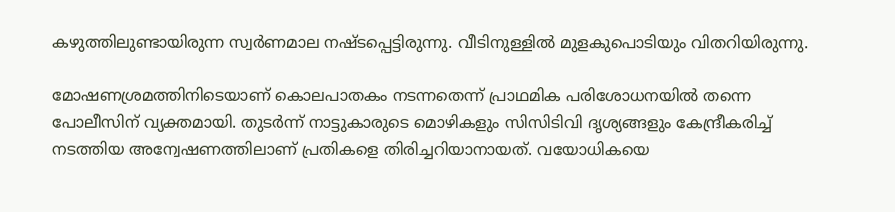കഴുത്തിലുണ്ടായിരുന്ന സ്വര്‍ണമാല നഷ്ടപ്പെട്ടിരുന്നു. വീടിനുള്ളില്‍ മുളകുപൊടിയും വിതറിയിരുന്നു.

മോഷണശ്രമത്തിനിടെയാണ് കൊലപാതകം നടന്നതെന്ന് പ്രാഥമിക പരിശോധനയില്‍ തന്നെ പോലീസിന് വ്യക്തമായി. തുടര്‍ന്ന് നാട്ടുകാരുടെ മൊഴികളും സിസിടിവി ദൃശ്യങ്ങളും കേന്ദ്രീകരിച്ച് നടത്തിയ അന്വേഷണത്തിലാണ് പ്രതികളെ തിരിച്ചറിയാനായത്. വയോധികയെ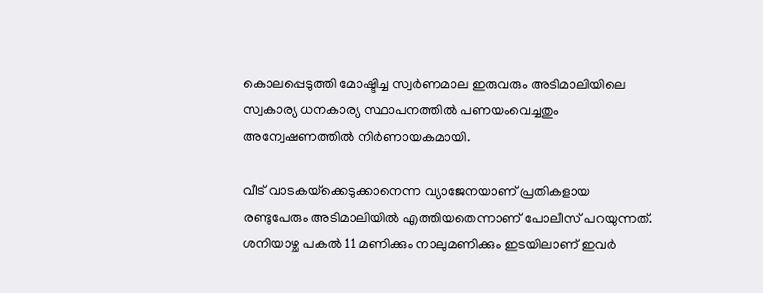കൊലപ്പെടുത്തി മോഷ്ടിച്ച സ്വര്‍ണമാല ഇരുവരും അടിമാലിയിലെ സ്വകാര്യ ധനകാര്യ സ്ഥാപനത്തില്‍ പണയംവെച്ചതും അന്വേഷണത്തില്‍ നിര്‍ണായകമായി.

വീട് വാടകയ്‌ക്കെടുക്കാനെന്ന വ്യാജേനയാണ് പ്രതികളായ രണ്ടുപേരും അടിമാലിയില്‍ എത്തിയതെന്നാണ് പോലീസ് പറയുന്നത്. ശനിയാഴ്ച പകല്‍ 11 മണിക്കും നാലുമണിക്കും ഇടയിലാണ് ഇവര്‍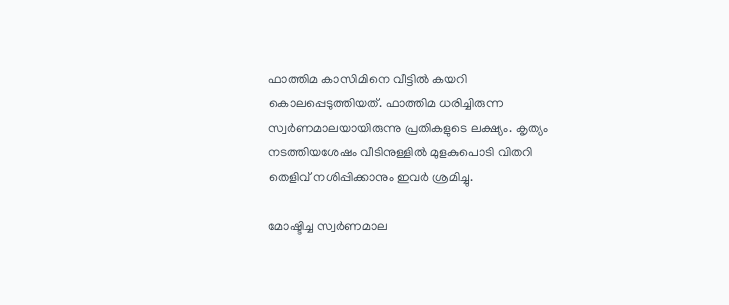ഫാത്തിമ കാസിമിനെ വീട്ടില്‍ കയറി കൊലപ്പെടുത്തിയത്. ഫാത്തിമ ധരിച്ചിരുന്ന സ്വര്‍ണമാലയായിരുന്നു പ്രതികളുടെ ലക്ഷ്യം. കൃത്യം നടത്തിയശേഷം വീടിനുള്ളില്‍ മുളകുപൊടി വിതറി തെളിവ് നശിപ്പിക്കാനും ഇവര്‍ ശ്രമിച്ചു.

മോഷ്ടിച്ച സ്വര്‍ണമാല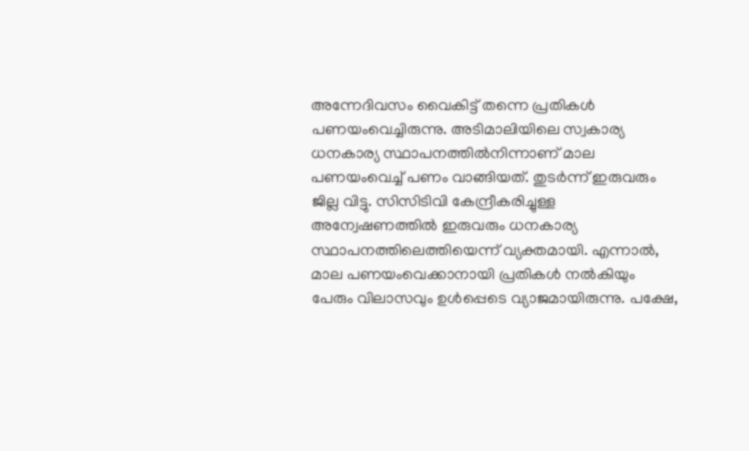അന്നേദിവസം വൈകിട്ട് തന്നെ പ്രതികള്‍ പണയംവെച്ചിരുന്നു. അടിമാലിയിലെ സ്വകാര്യ ധനകാര്യ സ്ഥാപനത്തില്‍നിന്നാണ് മാല പണയംവെച്ച് പണം വാങ്ങിയത്. തുടര്‍ന്ന് ഇരുവരും ജില്ല വിട്ടു. സിസിടിവി കേന്ദ്രീകരിച്ചുള്ള അന്വേഷണത്തില്‍ ഇരുവരും ധനകാര്യ സ്ഥാപനത്തിലെത്തിയെന്ന്‌ വ്യക്തമായി. എന്നാല്‍, മാല പണയംവെക്കാനായി പ്രതികള്‍ നല്‍കിയും പേരും വിലാസവും ഉള്‍പ്പെടെ വ്യാജമായിരുന്നു. പക്ഷേ,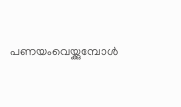പണയംവെയ്ക്കുമ്പോള്‍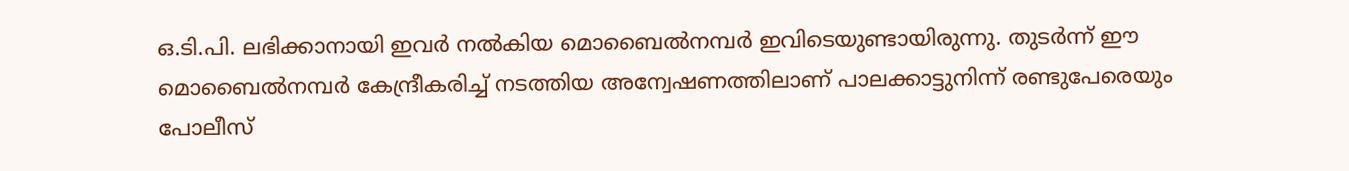ഒ.ടി.പി. ലഭിക്കാനായി ഇവര്‍ നല്‍കിയ മൊബൈല്‍നമ്പര്‍ ഇവിടെയുണ്ടായിരുന്നു. തുടര്‍ന്ന് ഈ മൊബൈല്‍നമ്പര്‍ കേന്ദ്രീകരിച്ച് നടത്തിയ അന്വേഷണത്തിലാണ് പാലക്കാട്ടുനിന്ന് രണ്ടുപേരെയും പോലീസ്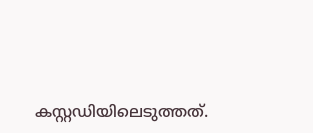കസ്റ്റഡിയിലെടുത്തത്.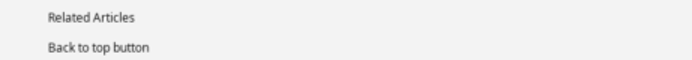Related Articles

Back to top button